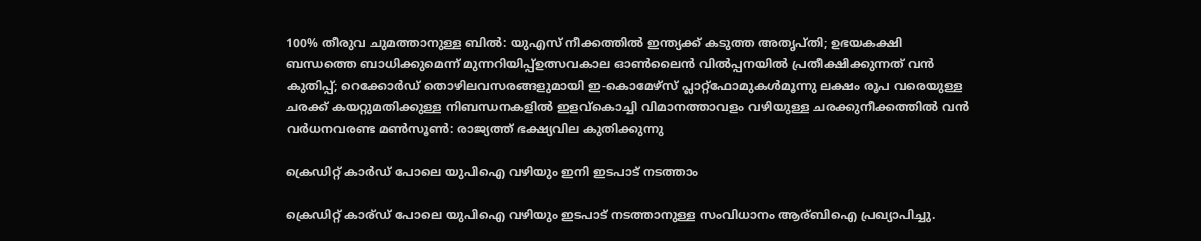100% തീരുവ ചുമത്താനുള്ള ബിൽ: യുഎസ് നീക്കത്തിൽ ഇന്ത്യക്ക് കടുത്ത അതൃപ്തി; ഉഭയകക്ഷി ബന്ധത്തെ ബാധിക്കുമെന്ന് മുന്നറിയിപ്പ്ഉത്സവകാല ഓൺലൈൻ വിൽപ്പനയിൽ പ്രതീക്ഷിക്കുന്നത് വൻ കുതിപ്പ്; റെക്കോർഡ് തൊഴിലവസരങ്ങളുമായി ഇ-കൊമേഴ്സ് പ്ലാറ്റ്‌ഫോമുകൾമൂന്നു ലക്ഷം രൂപ വരെയുള്ള ചരക്ക് കയറ്റുമതിക്കുള്ള നിബന്ധനകളിൽ ഇളവ്കൊച്ചി വിമാനത്താവളം വഴിയുള്ള ചരക്കുനീക്കത്തില്‍ വന്‍ വര്‍ധനവരണ്ട മണ്‍സൂണ്‍: രാജ്യത്ത് ഭക്ഷ്യവില കുതിക്കുന്നു

ക്രെഡിറ്റ് കാര്‍ഡ് പോലെ യുപിഐ വഴിയും ഇനി ഇടപാട് നടത്താം

ക്രെഡിറ്റ് കാര്ഡ് പോലെ യുപിഐ വഴിയും ഇടപാട് നടത്താനുള്ള സംവിധാനം ആര്ബിഐ പ്രഖ്യാപിച്ചു.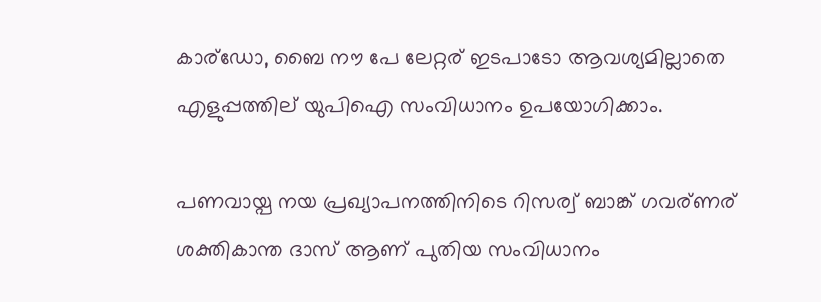കാര്ഡോ, ബൈ നൗ പേ ലേറ്റര് ഇടപാടോ ആവശ്യമില്ലാതെ എളുപ്പത്തില് യുപിഐ സംവിധാനം ഉപയോഗിക്കാം.

പണവായ്പ നയ പ്രഖ്യാപനത്തിനിടെ റിസര്വ് ബാങ്ക് ഗവര്ണര് ശക്തികാന്ത ദാസ് ആണ് പുതിയ സംവിധാനം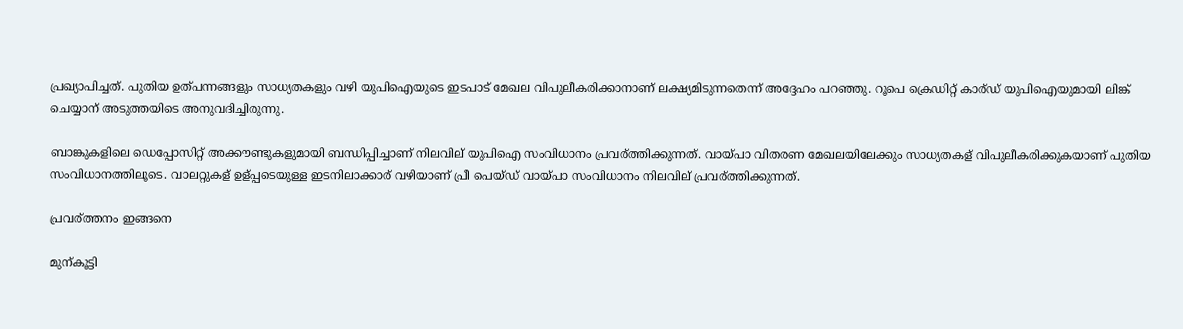പ്രഖ്യാപിച്ചത്. പുതിയ ഉത്പന്നങ്ങളും സാധ്യതകളും വഴി യുപിഐയുടെ ഇടപാട് മേഖല വിപുലീകരിക്കാനാണ് ലക്ഷ്യമിടുന്നതെന്ന് അദ്ദേഹം പറഞ്ഞു. റൂപെ ക്രെഡിറ്റ് കാര്ഡ് യുപിഐയുമായി ലിങ്ക് ചെയ്യാന് അടുത്തയിടെ അനുവദിച്ചിരുന്നു.

ബാങ്കുകളിലെ ഡെപ്പോസിറ്റ് അക്കൗണ്ടുകളുമായി ബന്ധിപ്പിച്ചാണ് നിലവില് യുപിഐ സംവിധാനം പ്രവര്ത്തിക്കുന്നത്. വായ്പാ വിതരണ മേഖലയിലേക്കും സാധ്യതകള് വിപുലീകരിക്കുകയാണ് പുതിയ സംവിധാനത്തിലൂടെ. വാലറ്റുകള് ഉള്പ്പടെയുള്ള ഇടനിലാക്കാര് വഴിയാണ് പ്രീ പെയ്ഡ് വായ്പാ സംവിധാനം നിലവില് പ്രവര്ത്തിക്കുന്നത്.

പ്രവര്ത്തനം ഇങ്ങനെ

മുന്കൂട്ടി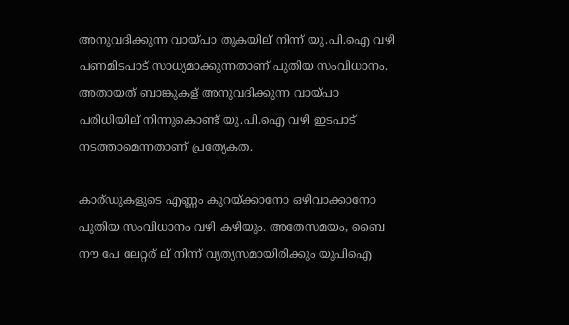അനുവദിക്കുന്ന വായ്പാ തുകയില് നിന്ന് യു.പി.ഐ വഴി പണമിടപാട് സാധ്യമാക്കുന്നതാണ് പുതിയ സംവിധാനം. അതായത് ബാങ്കുകള് അനുവദിക്കുന്ന വായ്പാ പരിധിയില് നിന്നുകൊണ്ട് യു.പി.ഐ വഴി ഇടപാട് നടത്താമെന്നതാണ് പ്രത്യേകത.

കാര്ഡുകളുടെ എണ്ണം കുറയ്ക്കാനോ ഒഴിവാക്കാനോ പുതിയ സംവിധാനം വഴി കഴിയും. അതേസമയം, ബൈ നൗ പേ ലേറ്റര് ല് നിന്ന് വ്യത്യസമായിരിക്കും യുപിഐ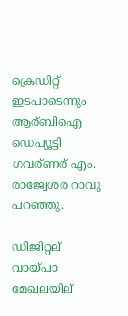ക്രെഡിറ്റ് ഇടപാടെന്നും ആര്ബിഐ ഡെപ്യൂട്ടി ഗവര്ണര് എം. രാജ്വേശര റാവു പറഞ്ഞു.

ഡിജിറ്റല് വായ്പാ മേഖലയില്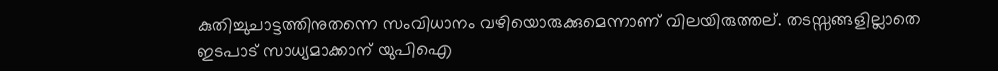കുതിച്ചുചാട്ടത്തിനുതന്നെ സംവിധാനം വഴിയൊരുക്കുമെന്നാണ് വിലയിരുത്തല്. തടസ്സങ്ങളില്ലാതെ ഇടപാട് സാധ്യമാക്കാന് യുപിഐ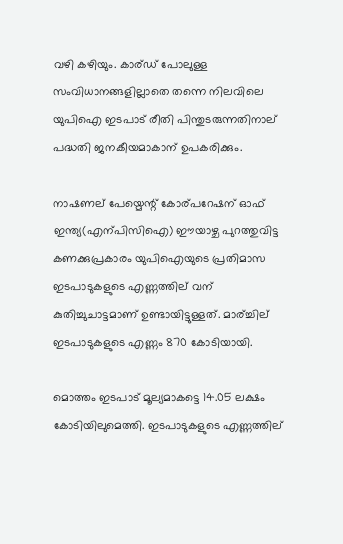വഴി കഴിയും. കാര്ഡ് പോലുള്ള സംവിധാനങ്ങളില്ലാതെ തന്നെ നിലവിലെ യുപിഐ ഇടപാട് രീതി പിന്തുടരുന്നതിനാല് പദ്ധതി ജനകീയമാകാന് ഉപകരിക്കും.

നാഷണല് പേയ്മെന്റ് കോര്പറേഷന് ഓഫ് ഇന്ത്യ(എന്പിസിഐ) ഈയാഴ്ച പുറത്തുവിട്ട കണക്കുപ്രകാരം യുപിഐയുടെ പ്രതിമാസ ഇടപാടുകളുടെ എണ്ണത്തില് വന് കുതിച്ചുചാട്ടമാണ് ഉണ്ടായിട്ടുള്ളത്. മാര്ച്ചില് ഇടപാടുകളുടെ എണ്ണം 870 കോടിയായി.

മൊത്തം ഇടപാട് മൂല്യമാകട്ടെ 14.05 ലക്ഷം കോടിയിലുമെത്തി. ഇടപാടുകളുടെ എണ്ണത്തില്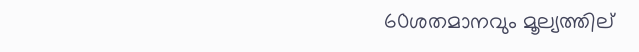60ശതമാനവും മൂല്യത്തില്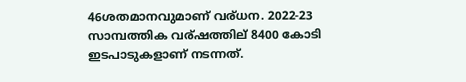46ശതമാനവുമാണ് വര്ധന. 2022-23 സാമ്പത്തിക വര്ഷത്തില് 8400 കോടി ഇടപാടുകളാണ് നടന്നത്.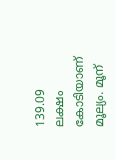139.09 ലക്ഷം കോടിയാണ് മൂല്യം. മൂന്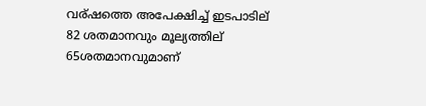വര്ഷത്തെ അപേക്ഷിച്ച് ഇടപാടില് 82 ശതമാനവും മൂല്യത്തില് 65ശതമാനവുമാണ്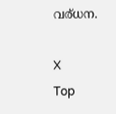വര്ധന.

X
Top